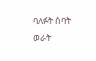ባለፉት ሰባት ወራት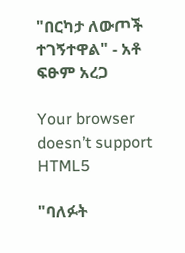"በርካታ ለውጦች ተገኝተዋል" - አቶ ፍፁም አረጋ

Your browser doesn’t support HTML5

"ባለፉት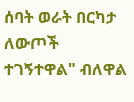ሰባት ወራት በርካታ ለውጦች ተገኝተዋል" ብለዋል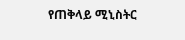የጠቅላይ ሚኒስትር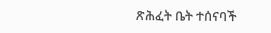ጽሕፈት ቤት ተሰናባች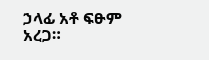ኃላፊ አቶ ፍፁም አረጋ።